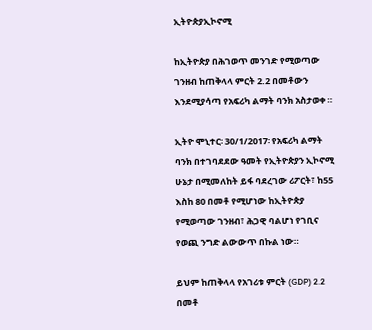ኢትዮጵያኢኮኖሚ

ከኢትዮጵያ በሕገወጥ መንገድ የሚወጣው ገንዘብ ከጠቅላላ ምርት 2.2 በመቶውን እንደሚያሳጣ የአፍሪካ ልማት ባንክ አስታወቀ ።

ኢትዮ ሞኒተር፡ 30/1/2017፡ የአፍሪካ ልማት ባንክ በተገባደደው ዓመት የኢትዮጵያን ኢኮኖሚ ሁኔታ በሚመለከት ይፋ ባደረገው ሪፖርት፣ ከ55 እስከ 80 በመቶ የሚሆነው ከኢትዮጵያ የሚወጣው ገንዘብ፣ ሕጋዊ ባልሆነ የገቢና የወጪ ንግድ ልውውጥ በኩል ነው።

ይህም ከጠቅላላ የአገሪቱ ምርት (GDP) 2.2 በመቶ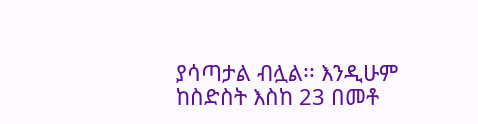ያሳጣታል ብሏል፡፡ እንዲሁም ከስድስት እስከ 23 በመቶ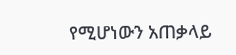የሚሆነውን አጠቃላይ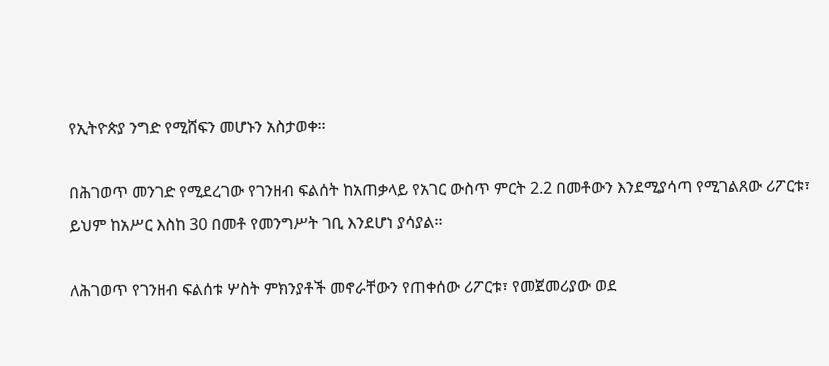የኢትዮጵያ ንግድ የሚሸፍን መሆኑን አስታወቀ፡፡

በሕገወጥ መንገድ የሚደረገው የገንዘብ ፍልሰት ከአጠቃላይ የአገር ውስጥ ምርት 2.2 በመቶውን እንደሚያሳጣ የሚገልጸው ሪፖርቱ፣ ይህም ከአሥር እስከ 30 በመቶ የመንግሥት ገቢ እንደሆነ ያሳያል፡፡

ለሕገወጥ የገንዘብ ፍልሰቱ ሦስት ምክንያቶች መኖራቸውን የጠቀሰው ሪፖርቱ፣ የመጀመሪያው ወደ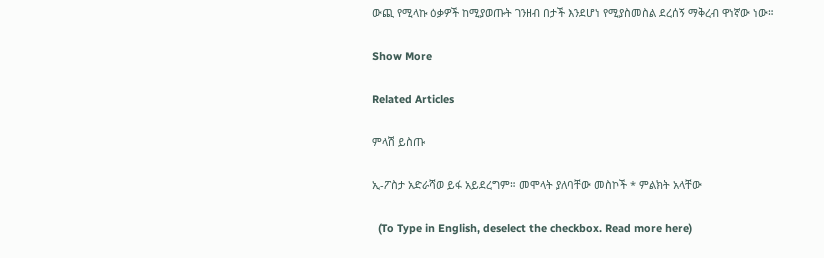ውጪ የሚላኩ ዕቃዎች ከሚያወጡት ገንዘብ በታች እንደሆነ የሚያስመስል ደረሰኝ ማቅረብ ዋነኛው ነው።

Show More

Related Articles

ምላሽ ይስጡ

ኢ-ፖስታ አድራሻወ ይፋ አይደረግም። መሞላት ያለባቸው መስኮች * ምልክት አላቸው

  (To Type in English, deselect the checkbox. Read more here)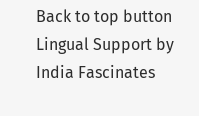Back to top button
Lingual Support by India Fascinates